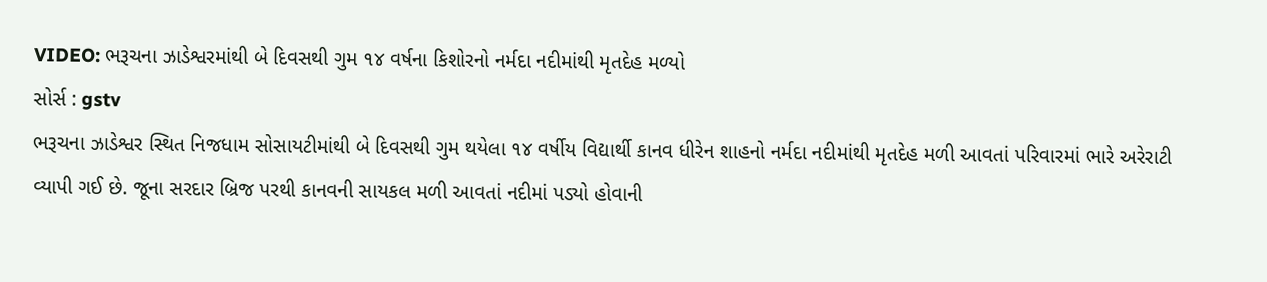VIDEO: ભરૂચના ઝાડેશ્વરમાંથી બે દિવસથી ગુમ ૧૪ વર્ષના કિશોરનો નર્મદા નદીમાંથી મૃતદેહ મળ્યો
સોર્સ : gstv
ભરૂચના ઝાડેશ્વર સ્થિત નિજધામ સોસાયટીમાંથી બે દિવસથી ગુમ થયેલા ૧૪ વર્ષીય વિદ્યાર્થી કાનવ ધીરેન શાહનો નર્મદા નદીમાંથી મૃતદેહ મળી આવતાં પરિવારમાં ભારે અરેરાટી વ્યાપી ગઈ છે. જૂના સરદાર બ્રિજ પરથી કાનવની સાયકલ મળી આવતાં નદીમાં પડ્યો હોવાની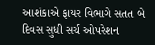આશંકાએ ફાયર વિભાગે સતત બે દિવસ સુધી સર્ચ ઓપરેશન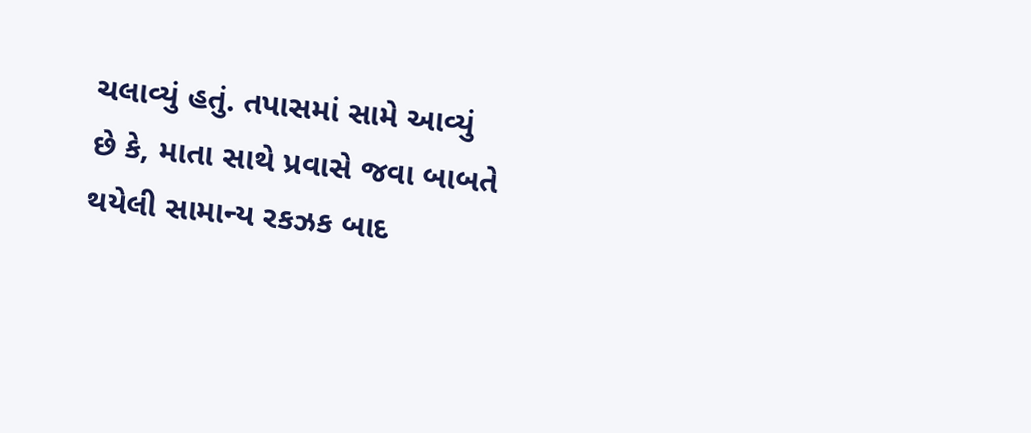ચલાવ્યું હતું. તપાસમાં સામે આવ્યું છે કે, માતા સાથે પ્રવાસે જવા બાબતે થયેલી સામાન્ય રકઝક બાદ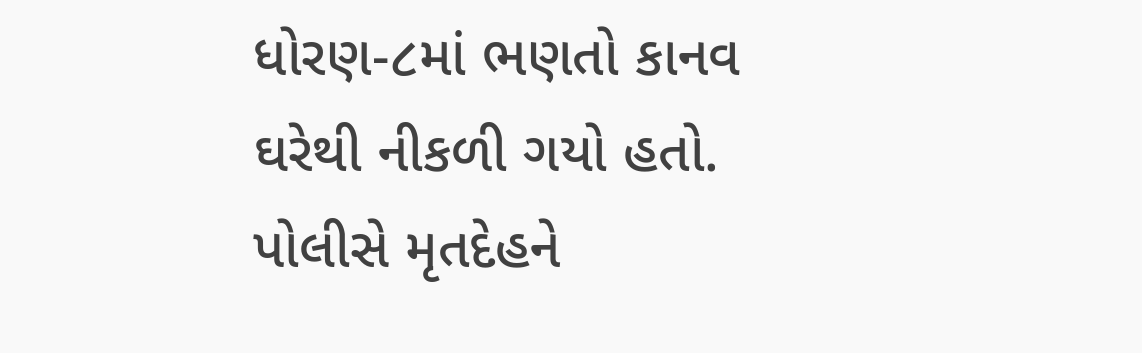ધોરણ-૮માં ભણતો કાનવ ઘરેથી નીકળી ગયો હતો. પોલીસે મૃતદેહને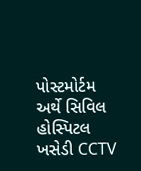પોસ્ટમોર્ટમ અર્થે સિવિલ હોસ્પિટલ ખસેડી CCTV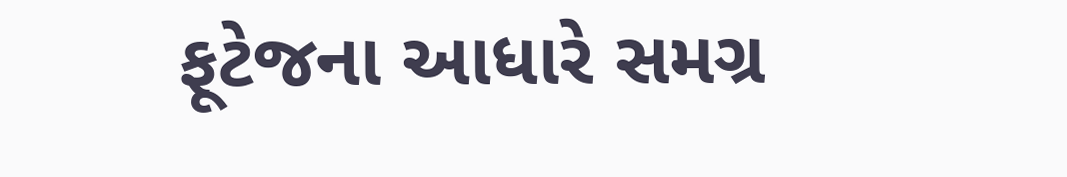ફૂટેજના આધારે સમગ્ર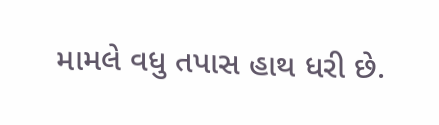મામલે વધુ તપાસ હાથ ધરી છે.